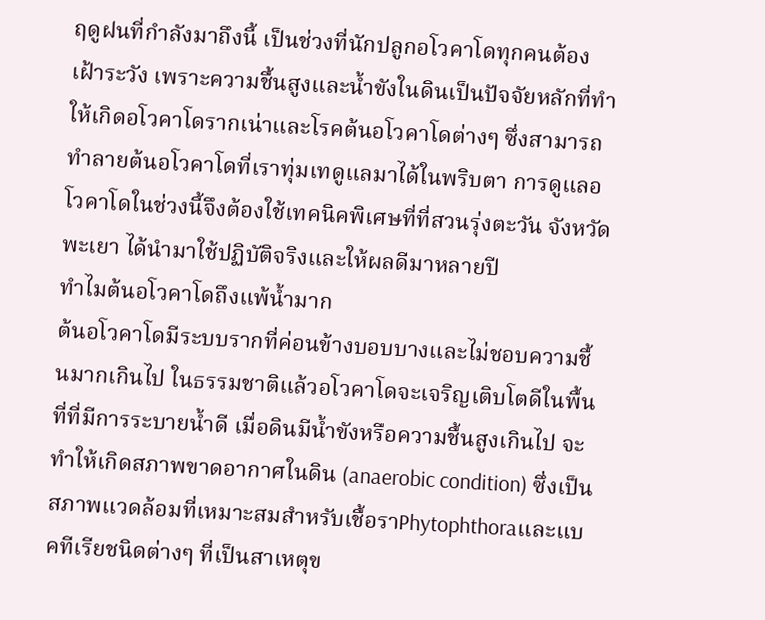ฤดูฝนที่กำลังมาถึงนี้ เป็นช่วงที่นักปลูกอโวคาโดทุกคนต้องเฝ้าระวัง เพราะความชื้นสูงและน้ำขังในดินเป็นปัจจัยหลักที่ทำให้เกิดอโวคาโดรากเน่าและโรคต้นอโวคาโดต่างๆ ซึ่งสามารถทำลายต้นอโวคาโดที่เราทุ่มเทดูแลมาได้ในพริบตา การดูแลอโวคาโดในช่วงนี้จึงต้องใช้เทคนิคพิเศษที่ที่สวนรุ่งตะวัน จังหวัดพะเยา ได้นำมาใช้ปฏิบัติจริงและให้ผลดีมาหลายปี
ทำไมต้นอโวคาโดถึงแพ้น้ำมาก
ต้นอโวคาโดมีระบบรากที่ค่อนข้างบอบบางและไม่ชอบความชื้นมากเกินไป ในธรรมชาติแล้วอโวคาโดจะเจริญเติบโตดีในพื้นที่ที่มีการระบายน้ำดี เมื่อดินมีน้ำขังหรือความชื้นสูงเกินไป จะทำให้เกิดสภาพขาดอากาศในดิน (anaerobic condition) ซึ่งเป็นสภาพแวดล้อมที่เหมาะสมสำหรับเชื้อราPhytophthoraและแบคทีเรียชนิดต่างๆ ที่เป็นสาเหตุข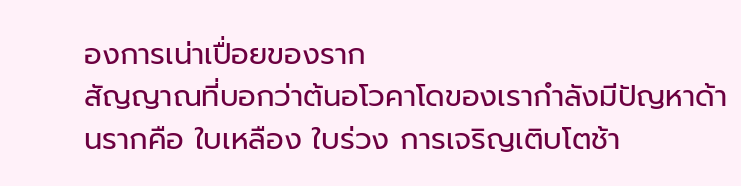องการเน่าเปื่อยของราก
สัญญาณที่บอกว่าต้นอโวคาโดของเรากำลังมีปัญหาด้านรากคือ ใบเหลือง ใบร่วง การเจริญเติบโตช้า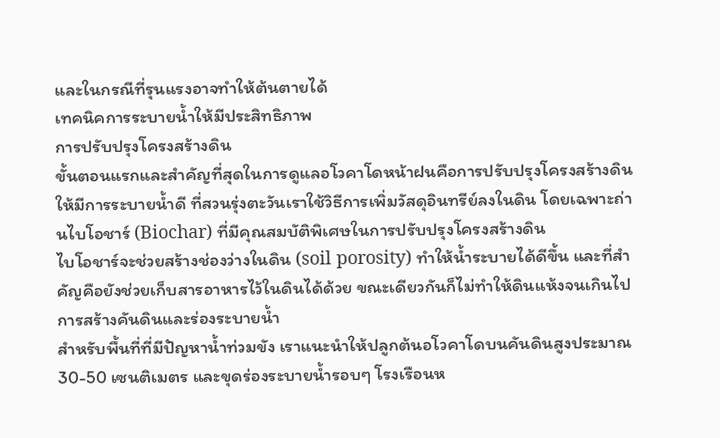และในกรณีที่รุนแรงอาจทำให้ต้นตายได้
เทคนิคการระบายน้ำให้มีประสิทธิภาพ
การปรับปรุงโครงสร้างดิน
ขั้นตอนแรกและสำคัญที่สุดในการดูแลอโวคาโดหน้าฝนคือการปรับปรุงโครงสร้างดินให้มีการระบายน้ำดี ที่สวนรุ่งตะวันเราใช้วิธีการเพิ่มวัสดุอินทรีย์ลงในดิน โดยเฉพาะถ่านไบโอชาร์ (Biochar) ที่มีคุณสมบัติพิเศษในการปรับปรุงโครงสร้างดิน
ไบโอชาร์จะช่วยสร้างช่องว่างในดิน (soil porosity) ทำให้น้ำระบายได้ดีขึ้น และที่สำคัญคือยังช่วยเก็บสารอาหารไว้ในดินได้ด้วย ขณะเดียวกันก็ไม่ทำให้ดินแห้งจนเกินไป
การสร้างคันดินและร่องระบายน้ำ
สำหรับพื้นที่ที่มีปัญหาน้ำท่วมขัง เราแนะนำให้ปลูกต้นอโวคาโดบนคันดินสูงประมาณ 30-50 เซนติเมตร และขุดร่องระบายน้ำรอบๆ โรงเรือนห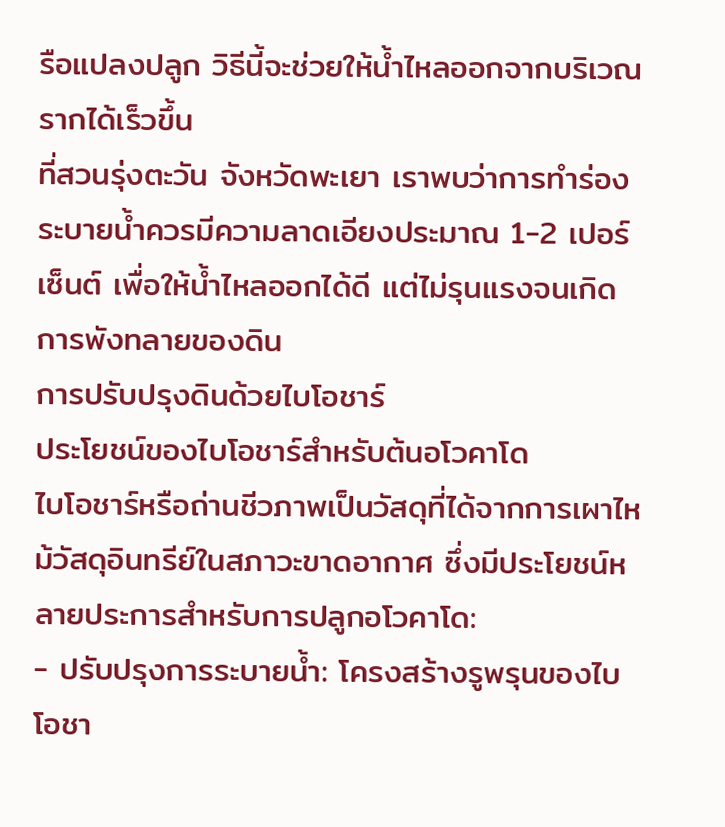รือแปลงปลูก วิธีนี้จะช่วยให้น้ำไหลออกจากบริเวณรากได้เร็วขึ้น
ที่สวนรุ่งตะวัน จังหวัดพะเยา เราพบว่าการทำร่องระบายน้ำควรมีความลาดเอียงประมาณ 1-2 เปอร์เซ็นต์ เพื่อให้น้ำไหลออกได้ดี แต่ไม่รุนแรงจนเกิดการพังทลายของดิน
การปรับปรุงดินด้วยไบโอชาร์
ประโยชน์ของไบโอชาร์สำหรับต้นอโวคาโด
ไบโอชาร์หรือถ่านชีวภาพเป็นวัสดุที่ได้จากการเผาไหม้วัสดุอินทรีย์ในสภาวะขาดอากาศ ซึ่งมีประโยชน์หลายประการสำหรับการปลูกอโวคาโด:
- ปรับปรุงการระบายน้ำ: โครงสร้างรูพรุนของไบโอชา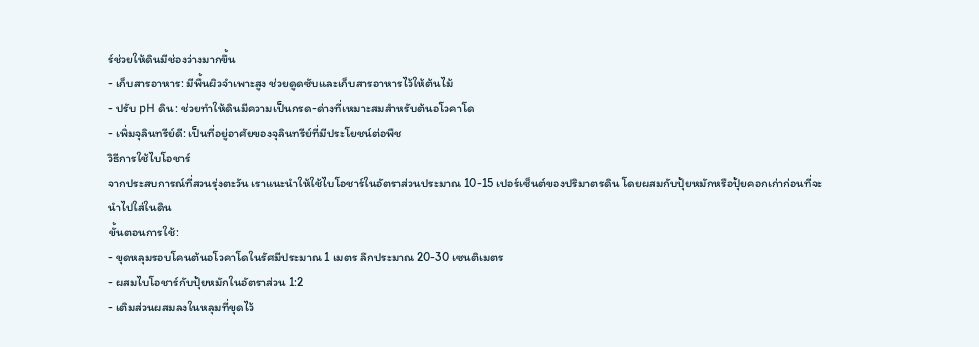ร์ช่วยให้ดินมีช่องว่างมากขึ้น
- เก็บสารอาหาร: มีพื้นผิวจำเพาะสูง ช่วยดูดซับและเก็บสารอาหารไว้ให้ต้นไม้
- ปรับ pH ดิน: ช่วยทำให้ดินมีความเป็นกรด-ด่างที่เหมาะสมสำหรับต้นอโวคาโด
- เพิ่มจุลินทรีย์ดี: เป็นที่อยู่อาศัยของจุลินทรีย์ที่มีประโยชน์ต่อพืช
วิธีการใช้ไบโอชาร์
จากประสบการณ์ที่สวนรุ่งตะวัน เราแนะนำให้ใช้ไบโอชาร์ในอัตราส่วนประมาณ 10-15 เปอร์เซ็นต์ของปริมาตรดิน โดยผสมกับปุ้ยหมักหรือปุ้ยคอกเก่าก่อนที่จะนำไปใส่ในดิน
ขั้นตอนการใช้:
- ขุดหลุมรอบโคนต้นอโวคาโดในรัศมีประมาณ 1 เมตร ลึกประมาณ 20-30 เซนติเมตร
- ผสมไบโอชาร์กับปุ้ยหมักในอัตราส่วน 1:2
- เติมส่วนผสมลงในหลุมที่ขุดไว้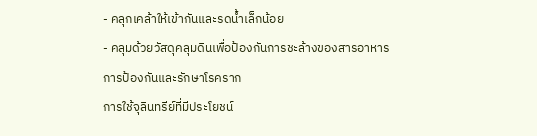- คลุกเคล้าให้เข้ากันและรดน้ำเล็กน้อย
- คลุมด้วยวัสดุคลุมดินเพื่อป้องกันการชะล้างของสารอาหาร
การป้องกันและรักษาโรคราก
การใช้จุลินทรีย์ที่มีประโยชน์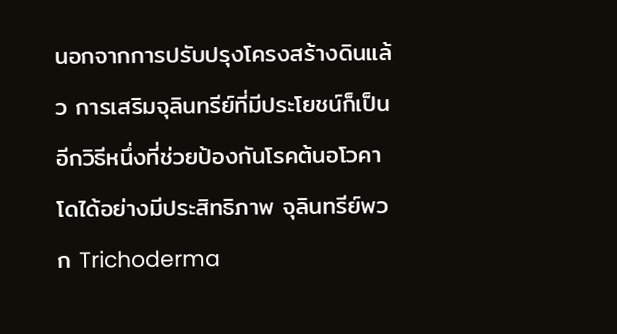นอกจากการปรับปรุงโครงสร้างดินแล้ว การเสริมจุลินทรีย์ที่มีประโยชน์ก็เป็นอีกวิธีหนึ่งที่ช่วยป้องกันโรคต้นอโวคาโดได้อย่างมีประสิทธิภาพ จุลินทรีย์พวก Trichoderma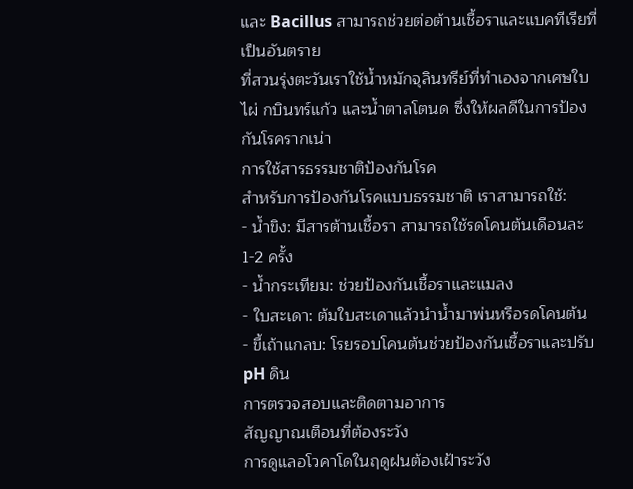และ Bacillus สามารถช่วยต่อต้านเชื้อราและแบคทีเรียที่เป็นอันตราย
ที่สวนรุ่งตะวันเราใช้น้ำหมักจุลินทรีย์ที่ทำเองจากเศษใบไผ่ กบินทร์แก้ว และน้ำตาลโตนด ซึ่งให้ผลดีในการป้องกันโรครากเน่า
การใช้สารธรรมชาติป้องกันโรค
สำหรับการป้องกันโรคแบบธรรมชาติ เราสามารถใช้:
- น้ำขิง: มีสารต้านเชื้อรา สามารถใช้รดโคนต้นเดือนละ 1-2 ครั้ง
- น้ำกระเทียม: ช่วยป้องกันเชื้อราและแมลง
- ใบสะเดา: ต้มใบสะเดาแล้วนำน้ำมาพ่นหรือรดโคนต้น
- ขี้เถ้าแกลบ: โรยรอบโคนต้นช่วยป้องกันเชื้อราและปรับ pH ดิน
การตรวจสอบและติดตามอาการ
สัญญาณเตือนที่ต้องระวัง
การดูแลอโวคาโดในฤดูฝนต้องเฝ้าระวัง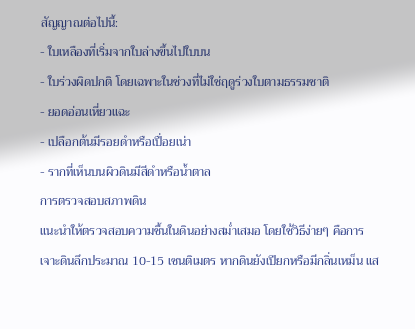สัญญาณต่อไปนี้:
- ใบเหลืองที่เริ่มจากใบล่างขึ้นไปใบบน
- ใบร่วงผิดปกติ โดยเฉพาะในช่วงที่ไม่ใช่ฤดูร่วงใบตามธรรมชาติ
- ยอดอ่อนเหี่ยวแฉะ
- เปลือกต้นมีรอยดำหรือเปื่อยเน่า
- รากที่เห็นบนผิวดินมีสีดำหรือน้ำตาล
การตรวจสอบสภาพดิน
แนะนำให้ตรวจสอบความชื้นในดินอย่างสม่ำเสมอ โดยใช้วิธีง่ายๆ คือการเจาะดินลึกประมาณ 10-15 เซนติเมตร หากดินยังเปียกหรือมีกลิ่นเหม็น แส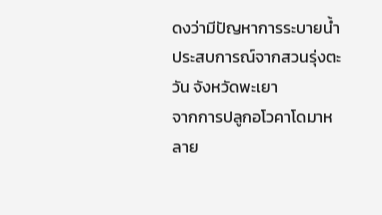ดงว่ามีปัญหาการระบายน้ำ
ประสบการณ์จากสวนรุ่งตะวัน จังหวัดพะเยา
จากการปลูกอโวคาโดมาหลาย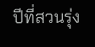ปีที่สวนรุ่ง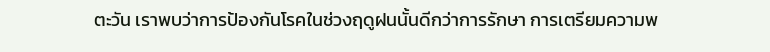ตะวัน เราพบว่าการป้องกันโรคในช่วงฤดูฝนนั้นดีกว่าการรักษา การเตรียมความพ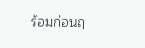ร้อมก่อนฤ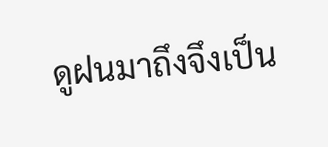ดูฝนมาถึงจึงเป็น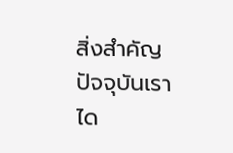สิ่งสำคัญ
ปัจจุบันเราได